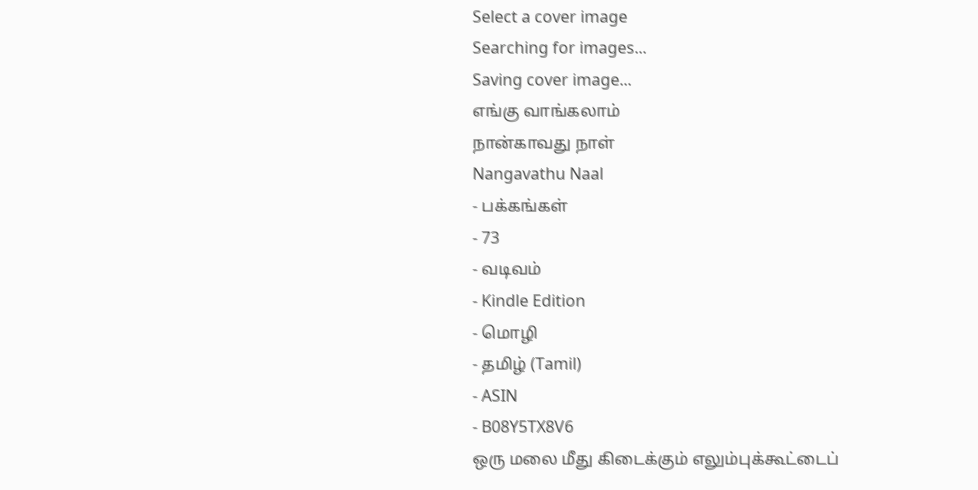Select a cover image
Searching for images...
Saving cover image...
எங்கு வாங்கலாம்
நான்காவது நாள்
Nangavathu Naal
- பக்கங்கள்
- 73
- வடிவம்
- Kindle Edition
- மொழி
- தமிழ் (Tamil)
- ASIN
- B08Y5TX8V6
ஒரு மலை மீது கிடைக்கும் எலும்புக்கூட்டைப்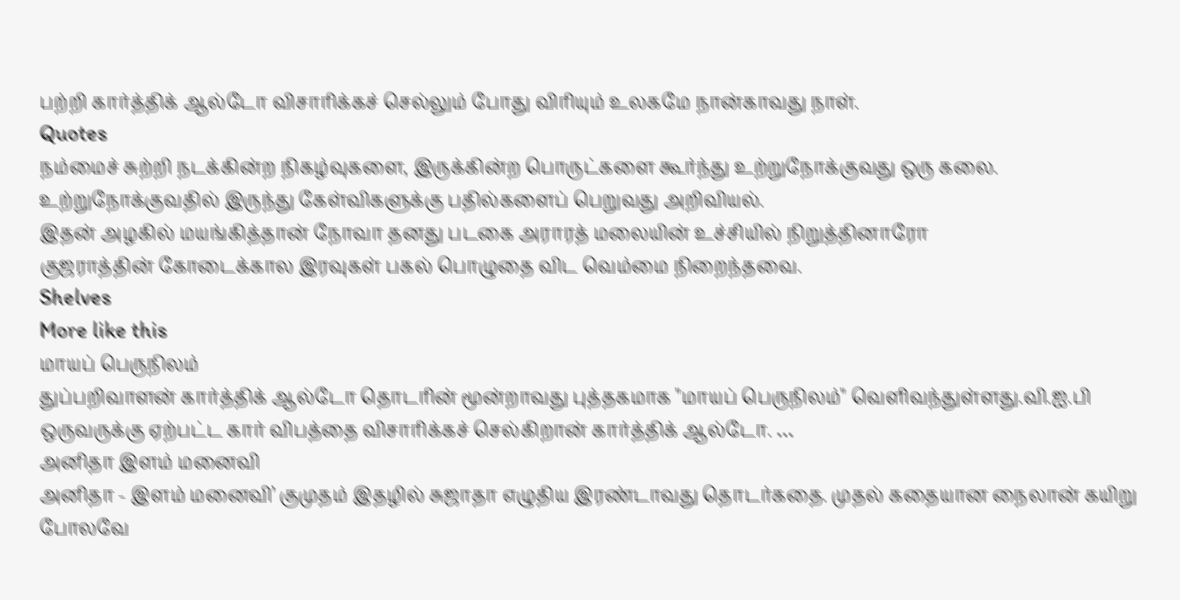பற்றி கார்த்திக் ஆல்டோ விசாரிக்கச் செல்லும் போது விரியும் உலகமே நான்காவது நாள்.
Quotes
நம்மைச் சுற்றி நடக்கின்ற நிகழ்வுகளை, இருக்கின்ற பொருட்களை கூர்ந்து உற்றுநோக்குவது ஒரு கலை. உற்றுநோக்குவதில் இருந்து கேள்விகளுக்கு பதில்களைப் பெறுவது அறிவியல்.
இதன் அழகில் மயங்கித்தான் நோவா தனது படகை அராரத் மலையின் உச்சியில் நிறுத்தினாரோ
குஜராத்தின் கோடைக்கால இரவுகள் பகல் பொழுதை விட வெம்மை நிறைந்தவை.
Shelves
More like this
மாயப் பெருநிலம்
துப்பறிவாளன் கார்த்திக் ஆல்டோ தொடரின் மூன்றாவது புத்தகமாக "மாயப் பெருநிலம்" வெளிவந்துள்ளது.வி.ஐ.பி ஒருவருக்கு ஏற்பட்ட கார் விபத்தை விசாரிக்கச் செல்கிறான் கார்த்திக் ஆல்டோ. …
அனிதா இளம் மனைவி
அனிதா - இளம் மனைவி’ குமுதம் இதழில் சுஜாதா எழுதிய இரண்டாவது தொடர்கதை. முதல் கதையான நைலான் கயிறு போலவே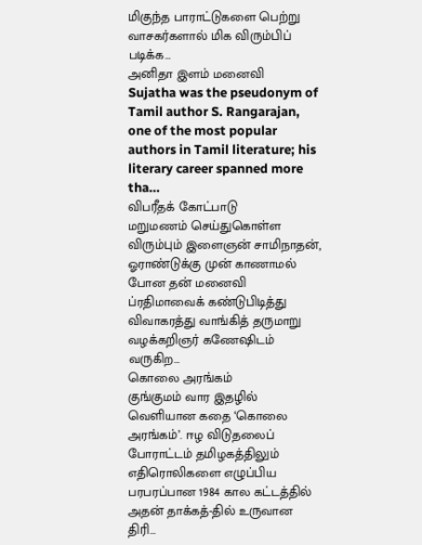மிகுந்த பாராட்டுகளை பெற்று வாசகர்களால் மிக விரும்பிப் படிக்க…
அனிதா இளம் மனைவி
Sujatha was the pseudonym of Tamil author S. Rangarajan, one of the most popular authors in Tamil literature; his literary career spanned more tha…
விபரீதக் கோட்பாடு
மறுமணம் செய்துகொள்ள விரும்பும் இளைஞன் சாமிநாதன், ஓராண்டுக்கு முன் காணாமல் போன தன் மனைவி ப்ரதிமாவைக் கண்டுபிடித்து விவாகரத்து வாங்கித் தருமாறு வழக்கறிஞர் கணேஷிடம் வருகிற…
கொலை அரங்கம்
குங்குமம் வார இதழில் வெளியான கதை ‘கொலை அரங்கம்’. ஈழ விடுதலைப் போராட்டம் தமிழகத்திலும் எதிரொலிகளை எழுப்பிய பரபரப்பான 1984 கால கட்டத்தில் அதன் தாக்கத்-தில் உருவான திரி…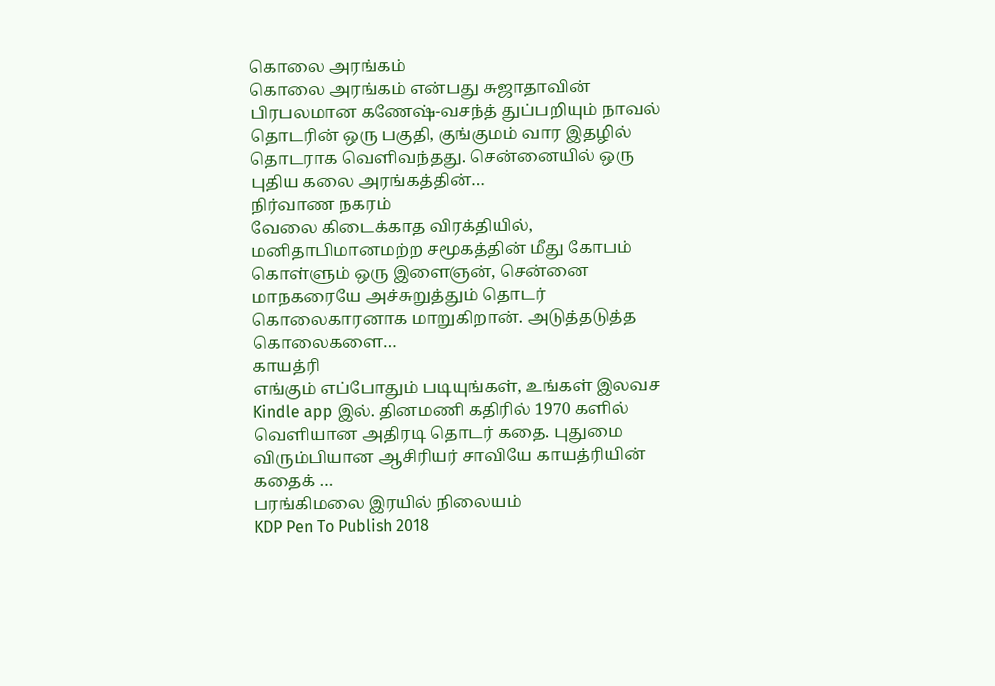கொலை அரங்கம்
கொலை அரங்கம் என்பது சுஜாதாவின் பிரபலமான கணேஷ்-வசந்த் துப்பறியும் நாவல் தொடரின் ஒரு பகுதி, குங்குமம் வார இதழில் தொடராக வெளிவந்தது. சென்னையில் ஒரு புதிய கலை அரங்கத்தின்…
நிர்வாண நகரம்
வேலை கிடைக்காத விரக்தியில், மனிதாபிமானமற்ற சமூகத்தின் மீது கோபம் கொள்ளும் ஒரு இளைஞன், சென்னை மாநகரையே அச்சுறுத்தும் தொடர் கொலைகாரனாக மாறுகிறான். அடுத்தடுத்த கொலைகளை…
காயத்ரி
எங்கும் எப்போதும் படியுங்கள், உங்கள் இலவச Kindle app இல். தினமணி கதிரில் 1970 களில் வெளியான அதிரடி தொடர் கதை. புதுமை விரும்பியான ஆசிரியர் சாவியே காயத்ரியின் கதைக் …
பரங்கிமலை இரயில் நிலையம்
KDP Pen To Publish 2018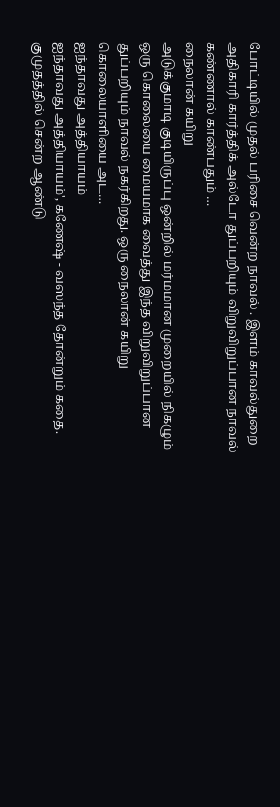போட்டியில் முதல் பரிசை வென்ற நாவல் . இளம் காவல்துறை அதிகாரி கார்த்திக் அல்டோ துப்பறியும் விறுவிறுப்பான நாவல் கண்ணால் காண்பதும் …
நைலான் கயிறு
அடுக்குமாடி குடியிருப்பு ஒன்றில் மர்மமான முறையில் நிகழும் ஒரு கொலையை மையமாக வைத்து இந்த விறுவிறுப்பான துப்பறியும் நாவல் நகர்கிறது. ஒரு நைலான் கயிறு கொலையாளியை அட…
ஐந்தாவது அத்தியாயம்
ஐந்தாவது அத்தியாயம்', கணேஷ் - வஸந்த தோன்றும் கதை. குமுதத்தில் சென்ற ஆண்டு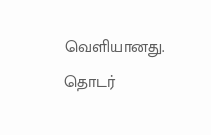வெளியானது. தொடர்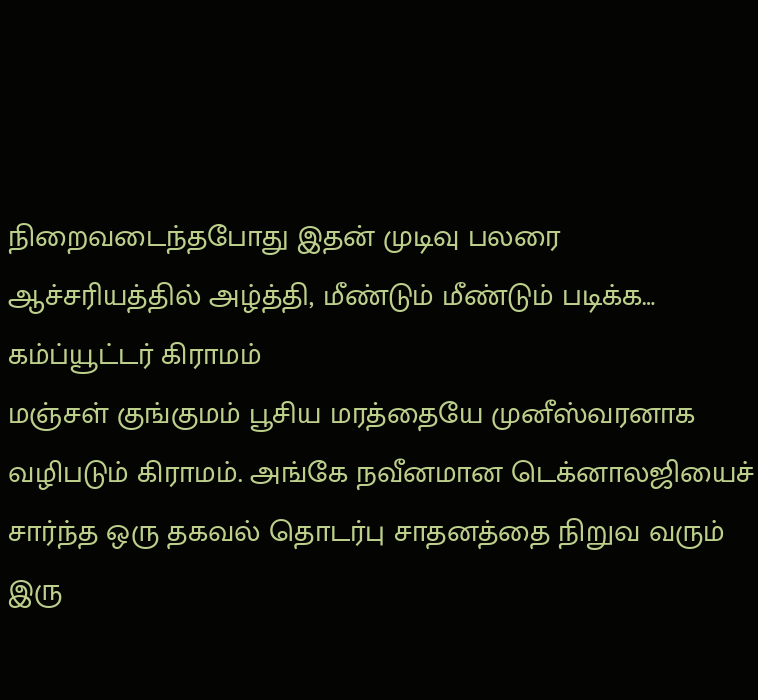நிறைவடைந்தபோது இதன் முடிவு பலரை ஆச்சரியத்தில் அழ்த்தி, மீண்டும் மீண்டும் படிக்க…
கம்ப்யூட்டர் கிராமம்
மஞ்சள் குங்குமம் பூசிய மரத்தையே முனீஸ்வரனாக வழிபடும் கிராமம். அங்கே நவீனமான டெக்னாலஜியைச் சார்ந்த ஒரு தகவல் தொடர்பு சாதனத்தை நிறுவ வரும் இரு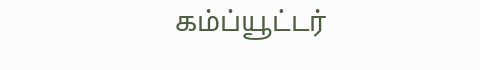கம்ப்யூட்டர்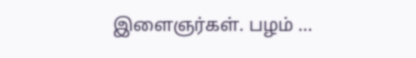இளைஞர்கள். பழம் …